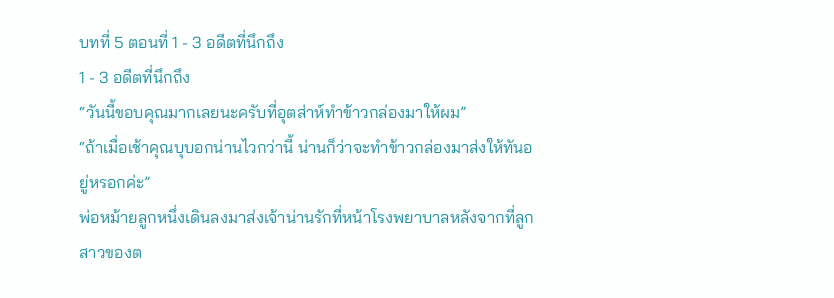บทที่ 5 ตอนที่ 1 - 3 อดีตที่นึกถึง
1 - 3 อดีตที่นึกถึง
“วันนี้ขอบคุณมากเลยนะครับที่อุตส่าห์ทำข้าวกล่องมาให้ผม”
“ถ้าเมื่อเช้าคุณบุบอกน่านไวกว่านี้ น่านก็ว่าจะทำข้าวกล่องมาส่งให้ทันอยู่หรอกค่ะ”
พ่อหม้ายลูกหนึ่งเดินลงมาส่งเจ้าน่านรักที่หน้าโรงพยาบาลหลังจากที่ลูกสาวของต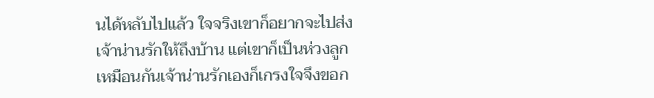นได้หลับไปแล้ว ใจจริงเขาก็อยากจะไปส่งเจ้าน่านรักให้ถึงบ้าน แต่เขาก็เป็นห่วงลูกเหมือนกันเจ้าน่านรักเองก็เกรงใจจึงขอก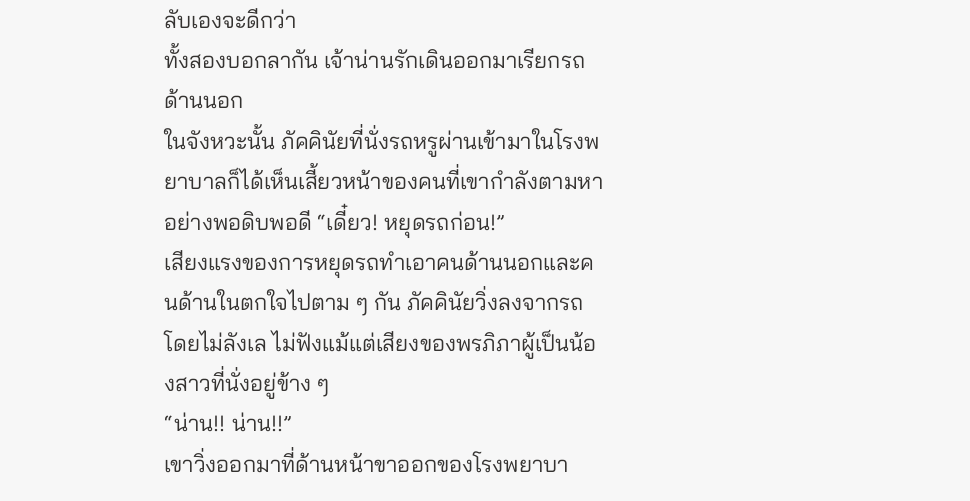ลับเองจะดีกว่า
ทั้งสองบอกลากัน เจ้าน่านรักเดินออกมาเรียกรถด้านนอก
ในจังหวะนั้น ภัคคินัยที่นั่งรถหรูผ่านเข้ามาในโรงพยาบาลก็ได้เห็นเสี้ยวหน้าของคนที่เขากำลังตามหาอย่างพอดิบพอดี “เดี๋ยว! หยุดรถก่อน!”
เสียงแรงของการหยุดรถทำเอาคนด้านนอกและคนด้านในตกใจไปตาม ๆ กัน ภัคคินัยวิ่งลงจากรถโดยไม่ลังเล ไม่ฟังแม้แต่เสียงของพรภิภาผู้เป็นน้องสาวที่นั่งอยู่ข้าง ๆ
“น่าน!! น่าน!!”
เขาวิ่งออกมาที่ด้านหน้าขาออกของโรงพยาบา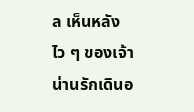ล เห็นหลังไว ๆ ของเจ้าน่านรักเดินอ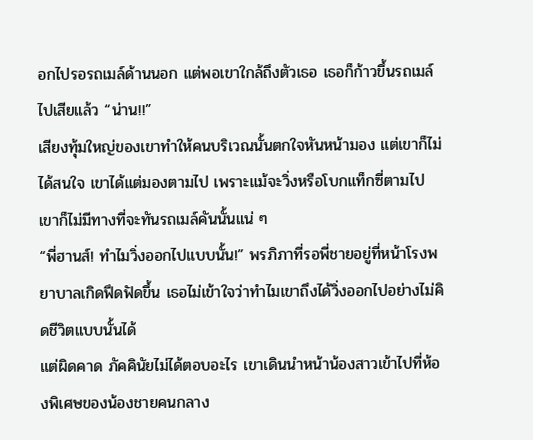อกไปรอรถเมล์ด้านนอก แต่พอเขาใกล้ถึงตัวเธอ เธอก็ก้าวขึ้นรถเมล์ไปเสียแล้ว “น่าน!!”
เสียงทุ้มใหญ่ของเขาทำให้คนบริเวณนั้นตกใจหันหน้ามอง แต่เขาก็ไม่ได้สนใจ เขาได้แต่มองตามไป เพราะแม้จะวิ่งหรือโบกแท็กซี่ตามไป เขาก็ไม่มีทางที่จะทันรถเมล์คันนั้นแน่ ๆ
“พี่ฮานส์! ทำไมวิ่งออกไปแบบนั้น!” พรภิภาที่รอพี่ชายอยู่ที่หน้าโรงพยาบาลเกิดฟึดฟัดขึ้น เธอไม่เข้าใจว่าทำไมเขาถึงได้วิ่งออกไปอย่างไม่คิดชีวิตแบบนั้นได้
แต่ผิดคาด ภัคคินัยไม่ได้ตอบอะไร เขาเดินนำหน้าน้องสาวเข้าไปที่ห้องพิเศษของน้องชายคนกลาง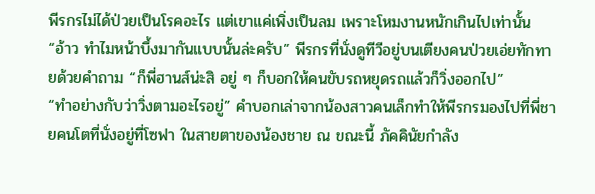พีรกรไม่ได้ป่วยเป็นโรคอะไร แต่เขาแค่เพิ่งเป็นลม เพราะโหมงานหนักเกินไปเท่านั้น
“อ้าว ทำไมหน้าบึ้งมากันแบบนั้นล่ะครับ” พีรกรที่นั่งดูทีวีอยู่บนเตียงคนป่วยเอ่ยทักทายด้วยคำถาม “ก็พี่ฮานส์น่ะสิ อยู่ ๆ ก็บอกให้คนขับรถหยุดรถแล้วก็วิ่งออกไป”
“ทำอย่างกับว่าวิ่งตามอะไรอยู่” คำบอกเล่าจากน้องสาวคนเล็กทำให้พีรกรมองไปที่พี่ชายคนโตที่นั่งอยู่ที่โซฟา ในสายตาของน้องชาย ณ ขณะนี้ ภัคคินัยกำลัง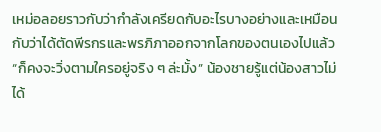เหม่อลอยราวกับว่ากำลังเครียดกับอะไรบางอย่างและเหมือนกับว่าได้ตัดพีรกรและพรภิภาออกจากโลกของตนเองไปแล้ว
“ก็คงจะวิ่งตามใครอยู่จริง ๆ ล่ะมั้ง” น้องชายรู้แต่น้องสาวไม่ได้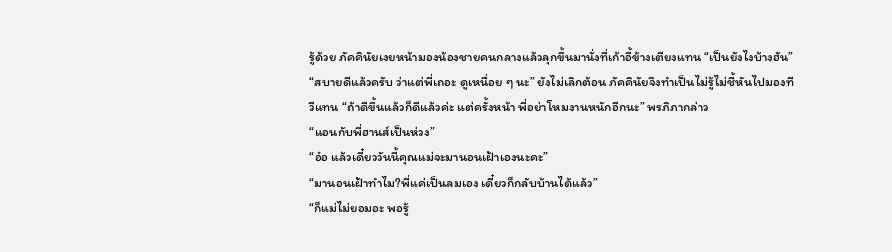รู้ด้วย ภัคคินัยเงยหน้ามองน้องชายคนกลางแล้วลุกขึ้นมานั่งที่เก้าอี้ข้างเตียงแทน “เป็นยังไงบ้างฮัน”
“สบายดีแล้วครับ ว่าแต่พี่เถอะ ดูเหนื่อย ๆ นะ” ยังไม่เลิกต้อน ภัคคินัยจึงทำเป็นไม่รู้ไม่ชี้หันไปมองทีวีแทน “ถ้าดีขึ้นแล้วก็ดีแล้วค่ะ แต่ครั้งหน้า พี่อย่าโหมงานหนักอีกนะ” พรภิภากล่าว
“แอนกับพี่ฮานส์เป็นห่วง”
“อ๋อ แล้วเดี๋ยววันนี้คุณแม่จะมานอนเฝ้าเองนะคะ”
“มานอนเฝ้าทำไม?พี่แค่เป็นลมเอง เดี๋ยวก็กลับบ้านได้แล้ว”
“ก็แม่ไม่ยอมอะ พอรู้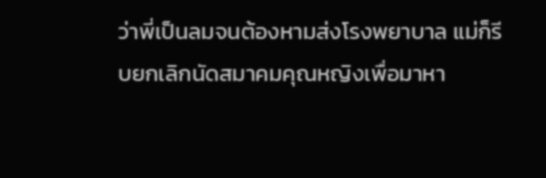ว่าพี่เป็นลมจนต้องหามส่งโรงพยาบาล แม่ก็รีบยกเลิกนัดสมาคมคุณหญิงเพื่อมาหา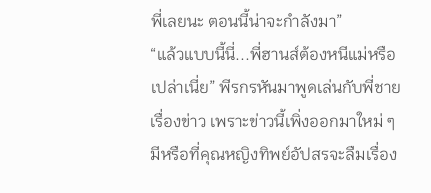พี่เลยนะ ตอนนี้น่าจะกำลังมา”
“แล้วแบบนี้นี่...พี่ฮานส์ต้องหนีแม่หรือเปล่าเนี่ย” พีรกรหันมาพูดเล่นกับพี่ชายเรื่องข่าว เพราะข่าวนี้เพิ่งออกมาใหม่ ๆ มีหรือที่คุณหญิงทิพย์อัปสรจะลืมเรื่อง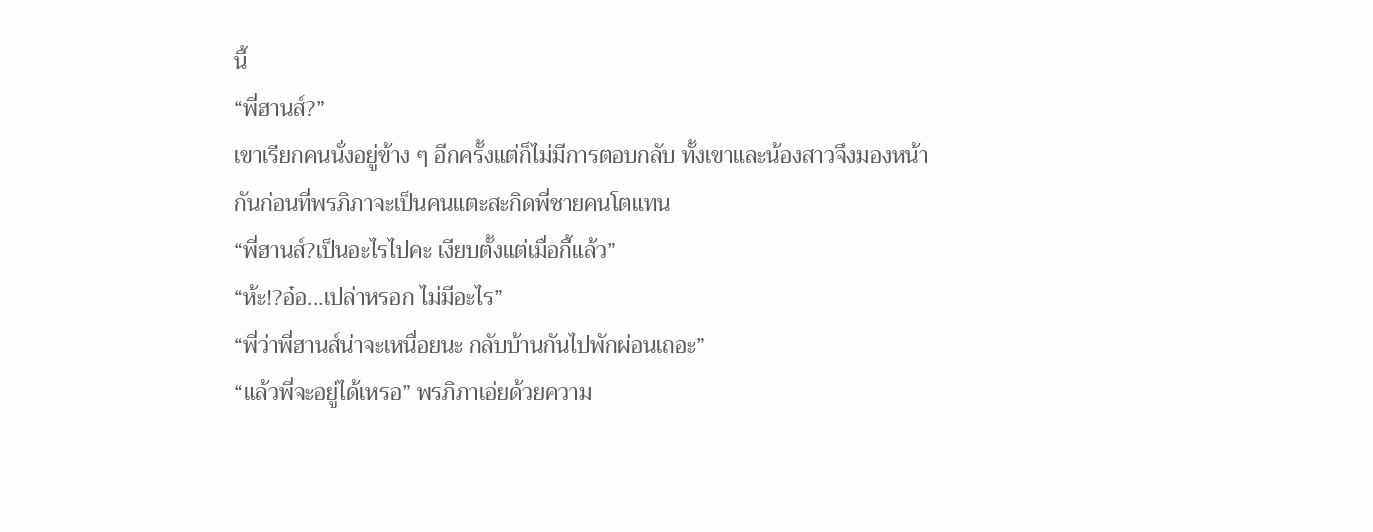นี้
“พี่ฮานส์?”
เขาเรียกคนนั่งอยู่ข้าง ๆ อีกครั้งแต่ก็ไม่มีการตอบกลับ ทั้งเขาและน้องสาวจึงมองหน้ากันก่อนที่พรภิภาจะเป็นคนแตะสะกิดพี่ชายคนโตแทน
“พี่ฮานส์?เป็นอะไรไปคะ เงียบตั้งแต่เมื่อกี้แล้ว”
“ห้ะ!?อ๋อ...เปล่าหรอก ไม่มีอะไร”
“พี่ว่าพี่ฮานส์น่าจะเหนื่อยนะ กลับบ้านกันไปพักผ่อนเถอะ”
“แล้วพี่จะอยู่ได้เหรอ” พรภิภาเอ่ยด้วยความ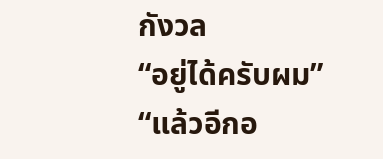กังวล
“อยู่ได้ครับผม”
“แล้วอีกอ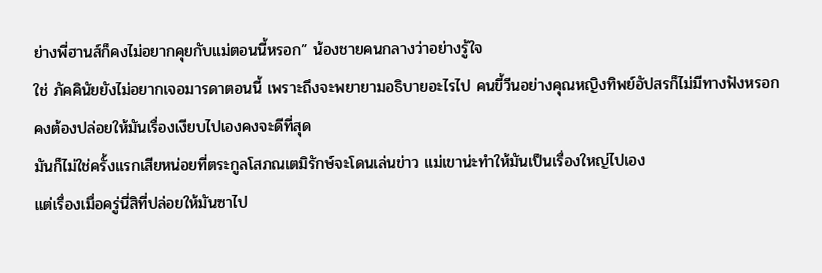ย่างพี่ฮานส์ก็คงไม่อยากคุยกับแม่ตอนนี้หรอก” น้องชายคนกลางว่าอย่างรู้ใจ
ใช่ ภัคคินัยยังไม่อยากเจอมารดาตอนนี้ เพราะถึงจะพยายามอธิบายอะไรไป คนขี้วีนอย่างคุณหญิงทิพย์อัปสรก็ไม่มีทางฟังหรอก คงต้องปล่อยให้มันเรื่องเงียบไปเองคงจะดีที่สุด
มันก็ไม่ใช่ครั้งแรกเสียหน่อยที่ตระกูลโสภณเตมิรักษ์จะโดนเล่นข่าว แม่เขาน่ะทำให้มันเป็นเรื่องใหญ่ไปเอง
แต่เรื่องเมื่อครู่นี่สิที่ปล่อยให้มันซาไป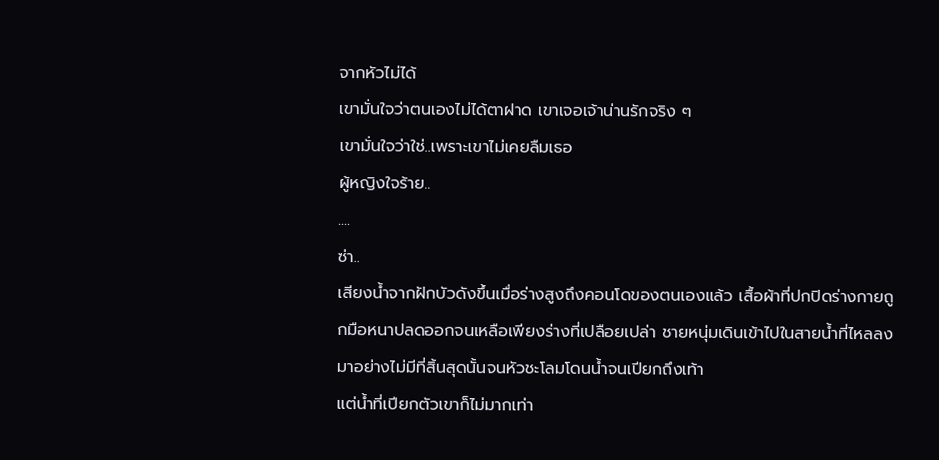จากหัวไม่ได้
เขามั่นใจว่าตนเองไม่ได้ตาฝาด เขาเจอเจ้าน่านรักจริง ๆ
เขามั่นใจว่าใช่..เพราะเขาไม่เคยลืมเธอ
ผู้หญิงใจร้าย..
....
ซ่า..
เสียงน้ำจากฝักบัวดังขึ้นเมื่อร่างสูงถึงคอนโดของตนเองแล้ว เสื้อผ้าที่ปกปิดร่างกายถูกมือหนาปลดออกจนเหลือเพียงร่างที่เปลือยเปล่า ชายหนุ่มเดินเข้าไปในสายน้ำที่ไหลลงมาอย่างไม่มีที่สิ้นสุดนั้นจนหัวชะโลมโดนน้ำจนเปียกถึงเท้า
แต่น้ำที่เปียกตัวเขาก็ไม่มากเท่า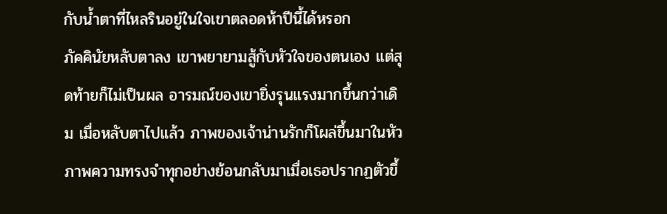กับน้ำตาที่ไหลรินอยู่ในใจเขาตลอดห้าปีนี้ได้หรอก
ภัคคินัยหลับตาลง เขาพยายามสู้กับหัวใจของตนเอง แต่สุดท้ายก็ไม่เป็นผล อารมณ์ของเขายิ่งรุนแรงมากขึ้นกว่าเดิม เมื่อหลับตาไปแล้ว ภาพของเจ้าน่านรักก็โผล่ขึ้นมาในหัว ภาพความทรงจำทุกอย่างย้อนกลับมาเมื่อเธอปรากฏตัวขึ้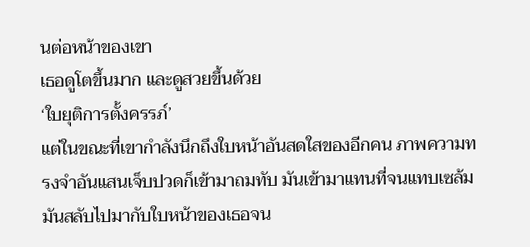นต่อหน้าของเขา
เธอดูโตขึ้นมาก และดูสวยขึ้นด้วย
‘ใบยุติการตั้งครรภ์’
แต่ในขณะที่เขากำลังนึกถึงใบหน้าอันสดใสของอีกคน ภาพความทรงจำอันแสนเจ็บปวดก็เข้ามาถมทับ มันเข้ามาแทนที่จนแทบเซล้ม มันสลับไปมากับใบหน้าของเธอจน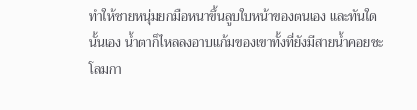ทำให้ชายหนุ่มยกมือหนาขึ้นลูบใบหน้าของตนเอง และทันใดนั้นเอง น้ำตาก็ไหลลงอาบแก้มของเขาทั้งที่ยังมีสายน้ำคอยชะโลมกา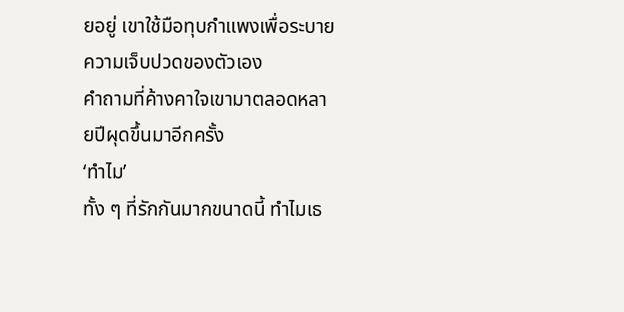ยอยู่ เขาใช้มือทุบกำแพงเพื่อระบายความเจ็บปวดของตัวเอง
คำถามที่ค้างคาใจเขามาตลอดหลายปีผุดขึ้นมาอีกครั้ง
‘ทำไม’
ทั้ง ๆ ที่รักกันมากขนาดนี้ ทำไมเธ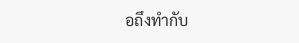อถึงทำกับ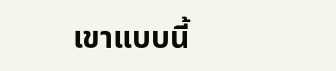เขาแบบนี้